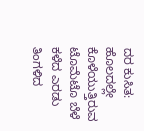ದರ ಕುಸಿತ: ಹೊಲದಲ್ಲೇ ಕೊಳೆಯುತ್ತಿರುವ ಟೊಮೆಟೊ ಬೆಳೆ
ಕಳೆದ ಎರಡು ತಿಂಗಳಿದ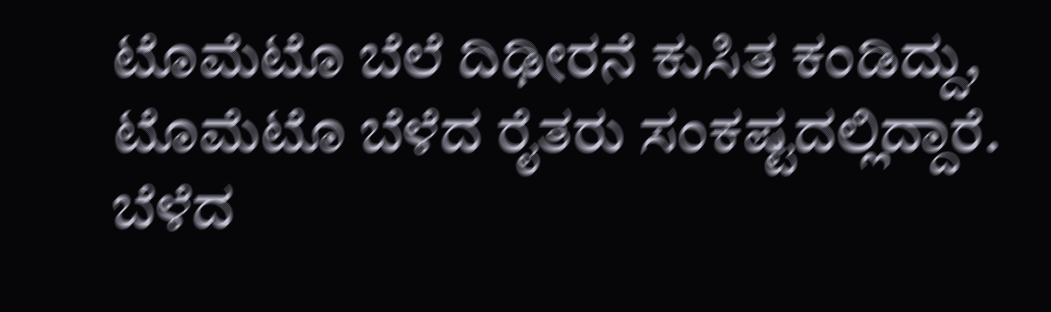ಟೊಮೆಟೊ ಬೆಲೆ ದಿಢೀರನೆ ಕುಸಿತ ಕಂಡಿದ್ದು, ಟೊಮೆಟೊ ಬೆಳೆದ ರೈತರು ಸಂಕಷ್ಟದಲ್ಲಿದ್ದಾರೆ. ಬೆಳೆದ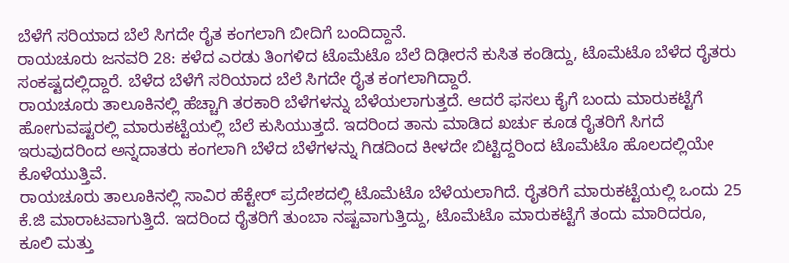ಬೆಳೆಗೆ ಸರಿಯಾದ ಬೆಲೆ ಸಿಗದೇ ರೈತ ಕಂಗಲಾಗಿ ಬೀದಿಗೆ ಬಂದಿದ್ದಾನೆ.
ರಾಯಚೂರು ಜನವರಿ 28: ಕಳೆದ ಎರಡು ತಿಂಗಳಿದ ಟೊಮೆಟೊ ಬೆಲೆ ದಿಢೀರನೆ ಕುಸಿತ ಕಂಡಿದ್ದು, ಟೊಮೆಟೊ ಬೆಳೆದ ರೈತರು ಸಂಕಷ್ಟದಲ್ಲಿದ್ದಾರೆ. ಬೆಳೆದ ಬೆಳೆಗೆ ಸರಿಯಾದ ಬೆಲೆ ಸಿಗದೇ ರೈತ ಕಂಗಲಾಗಿದ್ದಾರೆ.
ರಾಯಚೂರು ತಾಲೂಕಿನಲ್ಲಿ ಹೆಚ್ಚಾಗಿ ತರಕಾರಿ ಬೆಳೆಗಳನ್ನು ಬೆಳೆಯಲಾಗುತ್ತದೆ. ಆದರೆ ಫಸಲು ಕೈಗೆ ಬಂದು ಮಾರುಕಟ್ಟೆಗೆ ಹೋಗುವಷ್ಟರಲ್ಲಿ ಮಾರುಕಟ್ಟೆಯಲ್ಲಿ ಬೆಲೆ ಕುಸಿಯುತ್ತದೆ. ಇದರಿಂದ ತಾನು ಮಾಡಿದ ಖರ್ಚು ಕೂಡ ರೈತರಿಗೆ ಸಿಗದೆ ಇರುವುದರಿಂದ ಅನ್ನದಾತರು ಕಂಗಲಾಗಿ ಬೆಳೆದ ಬೆಳೆಗಳನ್ನು ಗಿಡದಿಂದ ಕೀಳದೇ ಬಿಟ್ಟಿದ್ದರಿಂದ ಟೊಮೆಟೊ ಹೊಲದಲ್ಲಿಯೇ ಕೊಳೆಯುತ್ತಿವೆ.
ರಾಯಚೂರು ತಾಲೂಕಿನಲ್ಲಿ ಸಾವಿರ ಹೆಕ್ಟೇರ್ ಪ್ರದೇಶದಲ್ಲಿ ಟೊಮೆಟೊ ಬೆಳೆಯಲಾಗಿದೆ. ರೈತರಿಗೆ ಮಾರುಕಟ್ಟೆಯಲ್ಲಿ ಒಂದು 25 ಕೆ.ಜಿ ಮಾರಾಟವಾಗುತ್ತಿದೆ. ಇದರಿಂದ ರೈತರಿಗೆ ತುಂಬಾ ನಷ್ಟವಾಗುತ್ತಿದ್ದು, ಟೊಮೆಟೊ ಮಾರುಕಟ್ಟೆಗೆ ತಂದು ಮಾರಿದರೂ, ಕೂಲಿ ಮತ್ತು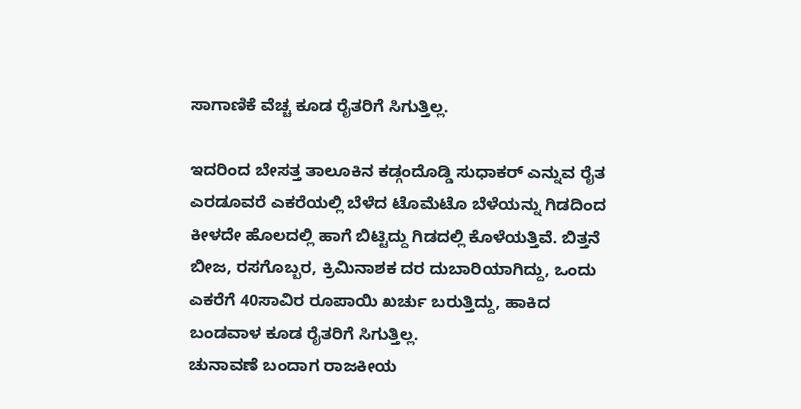ಸಾಗಾಣಿಕೆ ವೆಚ್ಚ ಕೂಡ ರೈತರಿಗೆ ಸಿಗುತ್ತಿಲ್ಲ.

ಇದರಿಂದ ಬೇಸತ್ತ ತಾಲೂಕಿನ ಕಡ್ಗಂದೊಡ್ಡಿ ಸುಧಾಕರ್ ಎನ್ನುವ ರೈತ ಎರಡೂವರೆ ಎಕರೆಯಲ್ಲಿ ಬೆಳೆದ ಟೊಮೆಟೊ ಬೆಳೆಯನ್ನು ಗಿಡದಿಂದ ಕೀಳದೇ ಹೊಲದಲ್ಲಿ ಹಾಗೆ ಬಿಟ್ಟಿದ್ದು ಗಿಡದಲ್ಲಿ ಕೊಳೆಯತ್ತಿವೆ. ಬಿತ್ತನೆ ಬೀಜ, ರಸಗೊಬ್ಬರ, ಕ್ರಿಮಿನಾಶಕ ದರ ದುಬಾರಿಯಾಗಿದ್ದು, ಒಂದು ಎಕರೆಗೆ 40ಸಾವಿರ ರೂಪಾಯಿ ಖರ್ಚು ಬರುತ್ತಿದ್ದು, ಹಾಕಿದ ಬಂಡವಾಳ ಕೂಡ ರೈತರಿಗೆ ಸಿಗುತ್ತಿಲ್ಲ.
ಚುನಾವಣೆ ಬಂದಾಗ ರಾಜಕೀಯ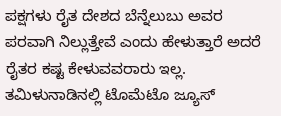ಪಕ್ಷಗಳು ರೈತ ದೇಶದ ಬೆನ್ನೆಲುಬು ಅವರ ಪರವಾಗಿ ನಿಲ್ಲುತ್ತೇವೆ ಎಂದು ಹೇಳುತ್ತಾರೆ ಅದರೆ ರೈತರ ಕಷ್ಟ ಕೇಳುವವರಾರು ಇಲ್ಲ. ತಮಿಳುನಾಡಿನಲ್ಲಿ ಟೊಮೆಟೊ ಜ್ಯೂಸ್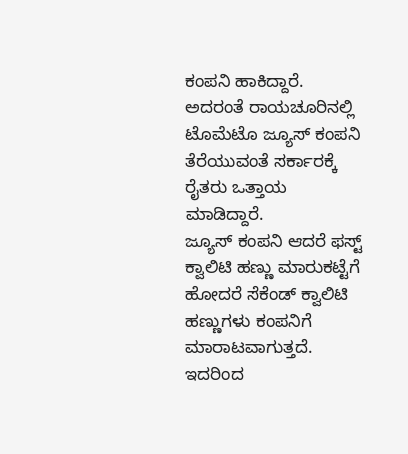ಕಂಪನಿ ಹಾಕಿದ್ದಾರೆ. ಅದರಂತೆ ರಾಯಚೂರಿನಲ್ಲಿ ಟೊಮೆಟೊ ಜ್ಯೂಸ್ ಕಂಪನಿ ತೆರೆಯುವಂತೆ ಸರ್ಕಾರಕ್ಕೆ ರೈತರು ಒತ್ತಾಯ ಮಾಡಿದ್ದಾರೆ.
ಜ್ಯೂಸ್ ಕಂಪನಿ ಆದರೆ ಫಸ್ಟ್ ಕ್ವಾಲಿಟಿ ಹಣ್ಣು ಮಾರುಕಟ್ಟೆಗೆ ಹೋದರೆ ಸೆಕೆಂಡ್ ಕ್ವಾಲಿಟಿ ಹಣ್ಣುಗಳು ಕಂಪನಿಗೆ ಮಾರಾಟವಾಗುತ್ತದೆ. ಇದರಿಂದ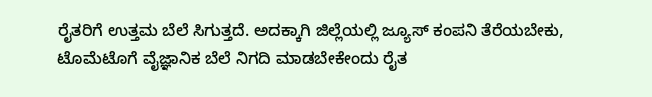ರೈತರಿಗೆ ಉತ್ತಮ ಬೆಲೆ ಸಿಗುತ್ತದೆ. ಅದಕ್ಕಾಗಿ ಜಿಲ್ಲೆಯಲ್ಲಿ ಜ್ಯೂಸ್ ಕಂಪನಿ ತೆರೆಯಬೇಕು, ಟೊಮೆಟೊಗೆ ವೈಜ್ಞಾನಿಕ ಬೆಲೆ ನಿಗದಿ ಮಾಡಬೇಕೇಂದು ರೈತ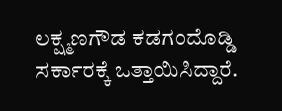ಲಕ್ಷ್ಮಣಗೌಡ ಕಡಗಂದೊಡ್ಡಿ ಸರ್ಕಾರಕ್ಕೆ ಒತ್ತಾಯಿಸಿದ್ದಾರೆ.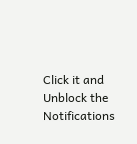Click it and Unblock the Notifications